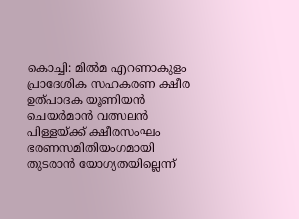കൊച്ചി: മിൽമ എറണാകുളം പ്രാദേശിക സഹകരണ ക്ഷീര ഉത്പാദക യൂണിയൻ ചെയർമാൻ വത്സലൻ പിള്ളയ്ക്ക് ക്ഷീരസംഘം ഭരണസമിതിയംഗമായി തുടരാൻ യോഗ്യതയില്ലെന്ന്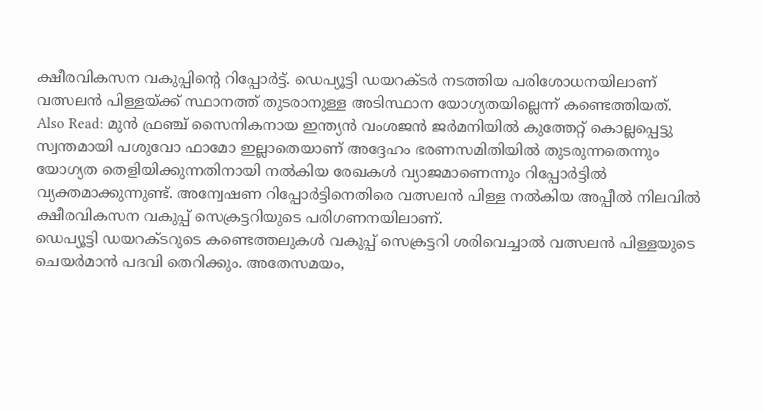ക്ഷീരവികസന വകുപ്പിന്റെ റിപ്പോർട്ട്. ഡെപ്യൂട്ടി ഡയറക്ടർ നടത്തിയ പരിശോധനയിലാണ് വത്സലൻ പിള്ളയ്ക്ക് സ്ഥാനത്ത് തുടരാനുള്ള അടിസ്ഥാന യോഗ്യതയില്ലെന്ന് കണ്ടെത്തിയത്.
Also Read: മുൻ ഫ്രഞ്ച് സൈനികനായ ഇന്ത്യൻ വംശജൻ ജർമനിയിൽ കുത്തേറ്റ് കൊല്ലപ്പെട്ടു
സ്വന്തമായി പശുവോ ഫാമോ ഇല്ലാതെയാണ് അദ്ദേഹം ഭരണസമിതിയിൽ തുടരുന്നതെന്നും യോഗ്യത തെളിയിക്കുന്നതിനായി നൽകിയ രേഖകൾ വ്യാജമാണെന്നും റിപ്പോർട്ടിൽ വ്യക്തമാക്കുന്നുണ്ട്. അന്വേഷണ റിപ്പോർട്ടിനെതിരെ വത്സലൻ പിള്ള നൽകിയ അപ്പീൽ നിലവിൽ ക്ഷീരവികസന വകുപ്പ് സെക്രട്ടറിയുടെ പരിഗണനയിലാണ്.
ഡെപ്യൂട്ടി ഡയറക്ടറുടെ കണ്ടെത്തലുകൾ വകുപ്പ് സെക്രട്ടറി ശരിവെച്ചാൽ വത്സലൻ പിള്ളയുടെ ചെയർമാൻ പദവി തെറിക്കും. അതേസമയം,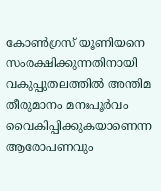കോൺഗ്രസ് യൂണിയനെ സംരക്ഷിക്കുന്നതിനായി വകുപ്പുതലത്തിൽ അന്തിമ തീരുമാനം മനഃപൂർവം വൈകിപ്പിക്കുകയാണെന്ന ആരോപണവും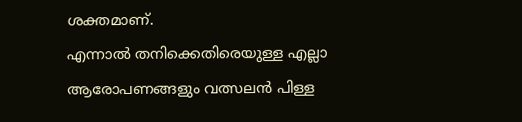ശക്തമാണ്.
എന്നാൽ തനിക്കെതിരെയുള്ള എല്ലാ ആരോപണങ്ങളും വത്സലൻ പിള്ള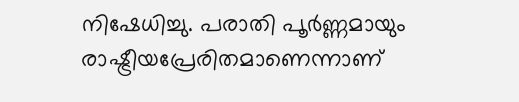നിഷേധിച്ചു. പരാതി പൂർണ്ണമായും രാഷ്ട്രീയപ്രേരിതമാണെന്നാണ്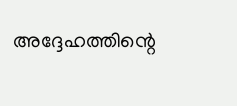അദ്ദേഹത്തിന്റെ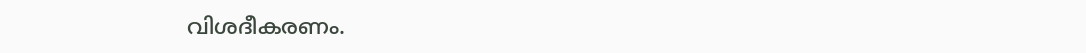വിശദീകരണം.